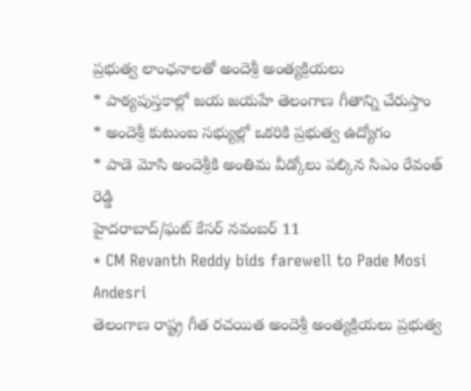ప్రభుత్వ లాంఛనాలతో అందెశ్రీ అంత్యక్రియలు
* పాఠ్యపుస్తకాల్లో జయ జయహే తెలంగాణ గీతాన్ని చేరుస్తాం
* అందెశ్రీ కుటుంబ సభ్యుల్లో ఒకరికి ప్రభుత్వ ఉద్యోగం
* పాడె మోసి అందెశ్రీకి అంతిమ వీడ్కోలు పల్కిన సిఎం రేవంత్ రెడ్డి
హైదరాబాద్/ఘట్ కేసర్ నవంబర్ 11
* CM Revanth Reddy bids farewell to Pade Mosi Andesri
తెలంగాణ రాష్ట్ర గీత రచయిత అందెశ్రీ అంత్యక్రియలు ప్రభుత్వ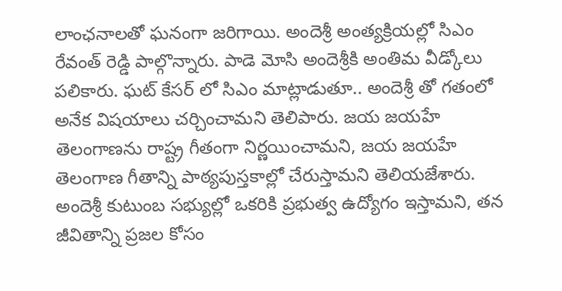లాంఛనాలతో ఘనంగా జరిగాయి. అందెశ్రీ అంత్యక్రియల్లో సిఎం రేవంత్ రెడ్డి పాల్గొన్నారు. పాడె మోసి అందెశ్రీకి అంతిమ వీడ్కోలు పలికారు. ఘట్ కేసర్ లో సిఎం మాట్లాడుతూ.. అందెశ్రీ తో గతంలో అనేక విషయాలు చర్చించామని తెలిపారు. జయ జయహే తెలంగాణను రాష్ట్ర గీతంగా నిర్ణయించామని, జయ జయహే తెలంగాణ గీతాన్ని పాఠ్యపుస్తకాల్లో చేరుస్తామని తెలియజేశారు. అందెశ్రీ కుటుంబ సభ్యుల్లో ఒకరికి ప్రభుత్వ ఉద్యోగం ఇస్తామని, తన జీవితాన్ని ప్రజల కోసం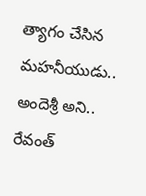త్యాగం చేసిన మహనీయుడు.. అందెశ్రీ అని.. రేవంత్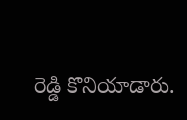రెడ్డి కొనియాడారు.